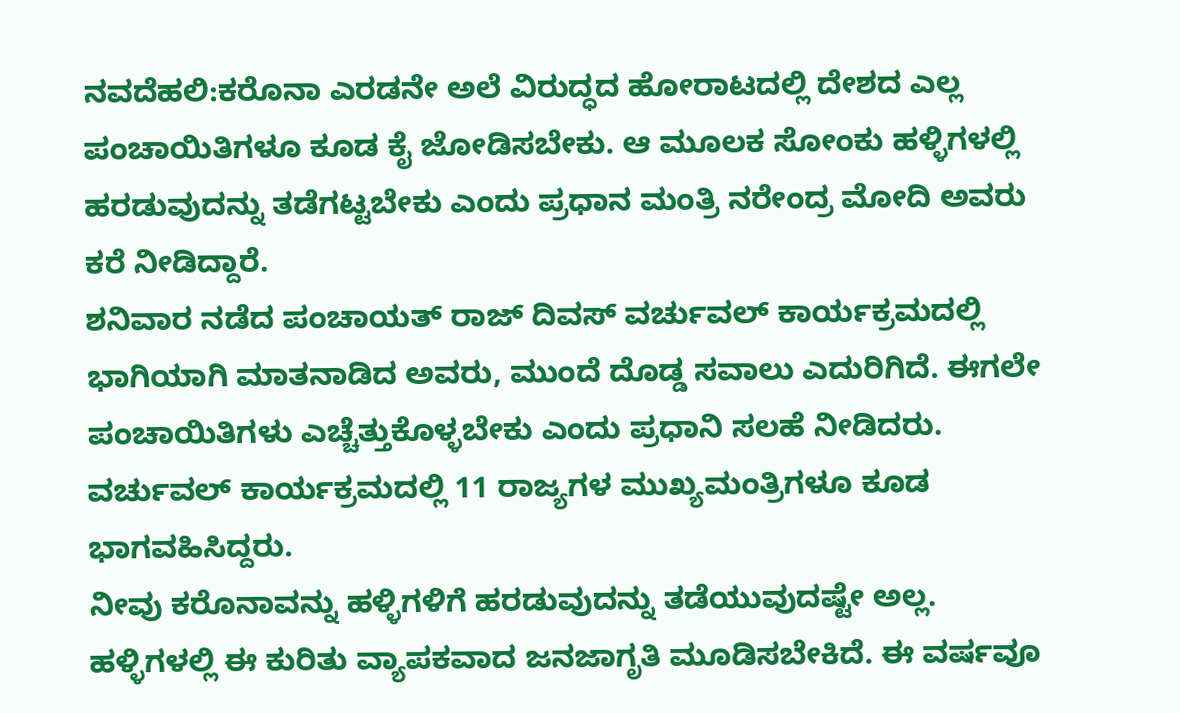ನವದೆಹಲಿ:ಕರೊನಾ ಎರಡನೇ ಅಲೆ ವಿರುದ್ಧದ ಹೋರಾಟದಲ್ಲಿ ದೇಶದ ಎಲ್ಲ ಪಂಚಾಯಿತಿಗಳೂ ಕೂಡ ಕೈ ಜೋಡಿಸಬೇಕು. ಆ ಮೂಲಕ ಸೋಂಕು ಹಳ್ಳಿಗಳಲ್ಲಿ ಹರಡುವುದನ್ನು ತಡೆಗಟ್ಟಬೇಕು ಎಂದು ಪ್ರಧಾನ ಮಂತ್ರಿ ನರೇಂದ್ರ ಮೋದಿ ಅವರು ಕರೆ ನೀಡಿದ್ದಾರೆ.
ಶನಿವಾರ ನಡೆದ ಪಂಚಾಯತ್ ರಾಜ್ ದಿವಸ್ ವರ್ಚುವಲ್ ಕಾರ್ಯಕ್ರಮದಲ್ಲಿ ಭಾಗಿಯಾಗಿ ಮಾತನಾಡಿದ ಅವರು, ಮುಂದೆ ದೊಡ್ಡ ಸವಾಲು ಎದುರಿಗಿದೆ. ಈಗಲೇ ಪಂಚಾಯಿತಿಗಳು ಎಚ್ಚೆತ್ತುಕೊಳ್ಳಬೇಕು ಎಂದು ಪ್ರಧಾನಿ ಸಲಹೆ ನೀಡಿದರು. ವರ್ಚುವಲ್ ಕಾರ್ಯಕ್ರಮದಲ್ಲಿ 11 ರಾಜ್ಯಗಳ ಮುಖ್ಯಮಂತ್ರಿಗಳೂ ಕೂಡ ಭಾಗವಹಿಸಿದ್ದರು.
ನೀವು ಕರೊನಾವನ್ನು ಹಳ್ಳಿಗಳಿಗೆ ಹರಡುವುದನ್ನು ತಡೆಯುವುದಷ್ಟೇ ಅಲ್ಲ. ಹಳ್ಳಿಗಳಲ್ಲಿ ಈ ಕುರಿತು ವ್ಯಾಪಕವಾದ ಜನಜಾಗೃತಿ ಮೂಡಿಸಬೇಕಿದೆ. ಈ ವರ್ಷವೂ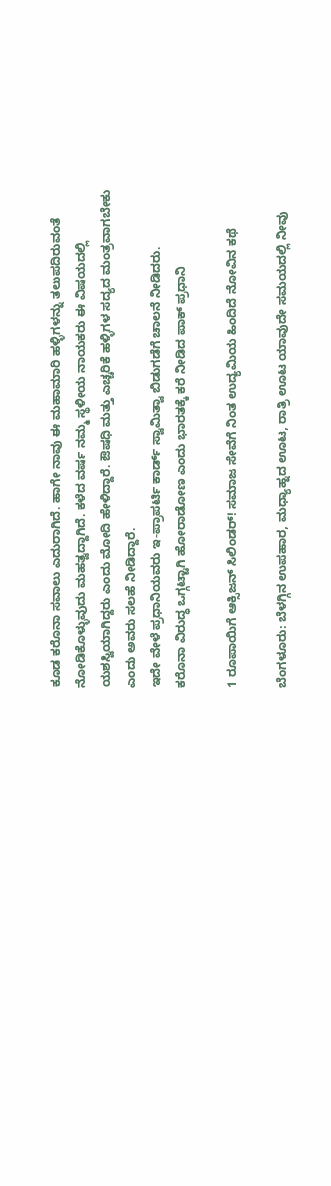ಕೂಡ ಕರೊನಾ ಸವಾಲು ಎದುರಾಗಿದೆ. ಹಾಗೇ ನಾವು ಈ ಮಹಾಮಾರಿ ಹಳ್ಳಿಗಳನ್ನು ತಲುಪದಿರುವಂತೆ ನೋಡಿಕೊಳ್ಳುವುದು ಮಹತ್ವದ್ದಾಗಿದೆ. ಕಳೆದ ವರ್ಷ ನಮ್ಮ ಸ್ಥಳೀಯ ನಾಯಕರು ಈ ವಿಷಯದಲ್ಲಿ ಯಶಸ್ವಿಯಾಗಿದ್ದರು ಎಂದು ಮೋದಿ ಹೇಳಿದ್ದಾರೆ. ಔಷಧಿ ಮತ್ತು ಎಚ್ಚರಿಕೆ ಹಳ್ಳಿಗಳ ಸದ್ಯದ ಮಂತ್ರವಾಗಬೇಕು ಎಂದು ಅವರು ಸಲಹೆ ನೀಡಿದ್ದಾರೆ.
ಇದೇ ವೇಳೆ ಪ್ರಧಾನಿಯವರು ಇ-ಪ್ರಾಪರ್ಟಿ ಕಾರ್ಡ್ ಸ್ವಾಮಿತ್ವಾ ಬಿಡುಗಡೆಗೆ ಚಾಲನೆ ನೀಡಿದರು.
ಕರೊನಾ ವಿರುದ್ಧ ಒಗ್ಗಟ್ಟಾಗಿ ಹೋರಾಡೋಣ ಎಂದು ಭಾರತಕ್ಕೆ ಕರೆ ನೀಡಿದ ಪಾಕ್ ಪ್ರಧಾನಿ

1 ರೂಪಾಯಿಗೆ ಆಕ್ಸಿಜನ್ ಸಿಲಿಂಡರ್! ಸಮಾಜ ಸೇವೆಗೆ ನಿಂತ ಉದ್ಯಮಿಯ ಹಿಂದಿದೆ ನೋವಿನ ಕಥೆ

ಬೆಂಗಳೂರು: ಬೆಳಗ್ಗಿನ ಉಪಹಾರ, ಮಧ್ಯಾಹ್ನದ ಊಟ, ರಾತ್ರಿ ಊಟ ಯಾವುದೇ ಸಮಯದಲ್ಲಿ ನೀವು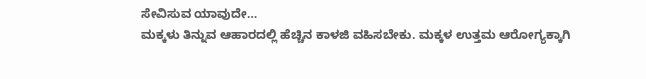ಸೇವಿಸುವ ಯಾವುದೇ…
ಮಕ್ಕಳು ತಿನ್ನುವ ಆಹಾರದಲ್ಲಿ ಹೆಚ್ಚಿನ ಕಾಳಜಿ ವಹಿಸಬೇಕು. ಮಕ್ಕಳ ಉತ್ತಮ ಆರೋಗ್ಯಕ್ಕಾಗಿ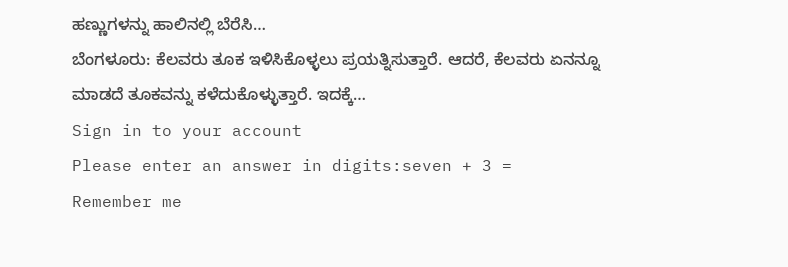ಹಣ್ಣುಗಳನ್ನು ಹಾಲಿನಲ್ಲಿ ಬೆರೆಸಿ…
ಬೆಂಗಳೂರು: ಕೆಲವರು ತೂಕ ಇಳಿಸಿಕೊಳ್ಳಲು ಪ್ರಯತ್ನಿಸುತ್ತಾರೆ. ಆದರೆ, ಕೆಲವರು ಏನನ್ನೂ ಮಾಡದೆ ತೂಕವನ್ನು ಕಳೆದುಕೊಳ್ಳುತ್ತಾರೆ. ಇದಕ್ಕೆ…
Sign in to your account
Please enter an answer in digits:seven + 3 =
Remember me